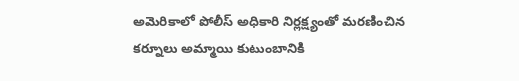అమెరికాలో పోలీస్ అధికారి నిర్లక్ష్యంతో మరణించిన కర్నూలు అమ్మాయి కుటుంబానికి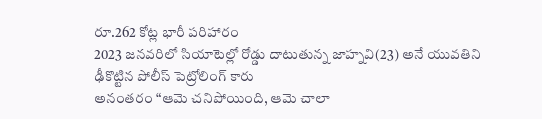రూ.262 కోట్ల భారీ పరిహారం
2023 జనవరిలో సియాటెల్లో రోడ్డు దాటుతున్న జాహ్నవి(23) అనే యువతిని ఢీకొట్టిన పోలీస్ పెట్రోలింగ్ కారు
అనంతరం “ఆమె చనిపోయింది, ఆమె చాలా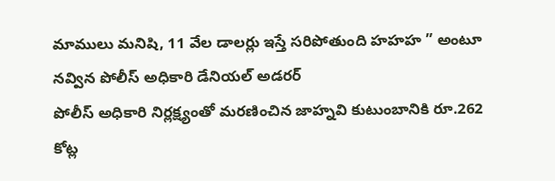మాములు మనిషి, 11 వేల డాలర్లు ఇస్తే సరిపోతుంది హహహ ” అంటూ నవ్విన పోలీస్ అధికారి డేనియల్ అడరర్
పోలీస్ అధికారి నిర్లక్ష్యంతో మరణించిన జాహ్నవి కుటుంబానికి రూ.262 కోట్ల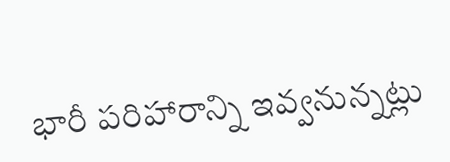భారీ పరిహారాన్ని ఇవ్వనున్నట్లు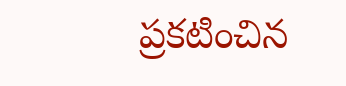ప్రకటించిన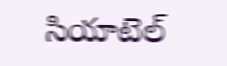సియాటెల్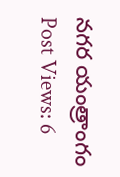నగర యంత్రాంగం
Post Views: 6